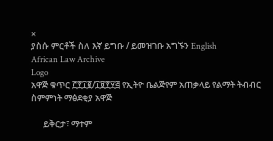×
ያስሱ ምርቶች ስለ እኛ ይግቡ / ይመዝገቡ አግኙን English
African Law Archive
Logo
አዋጅ ቁጥር ፫፻፲፪/፲፱፻፶፭ የኢትዮ ቤልጅየም አጠቃላይ የልማት ትብብር ስምምነት ማፅደቂያ አዋጅ

      ይቅርታ፣ ማተም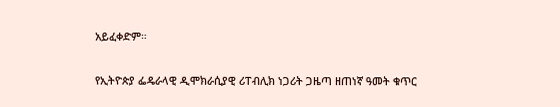አይፈቀድም።

የኢትዮጵያ ፌዴራላዊ ዲሞክራሲያዊ ሪፐብሊክ ነጋሪት ጋዜጣ ዘጠነኛ ዓመት ቁጥር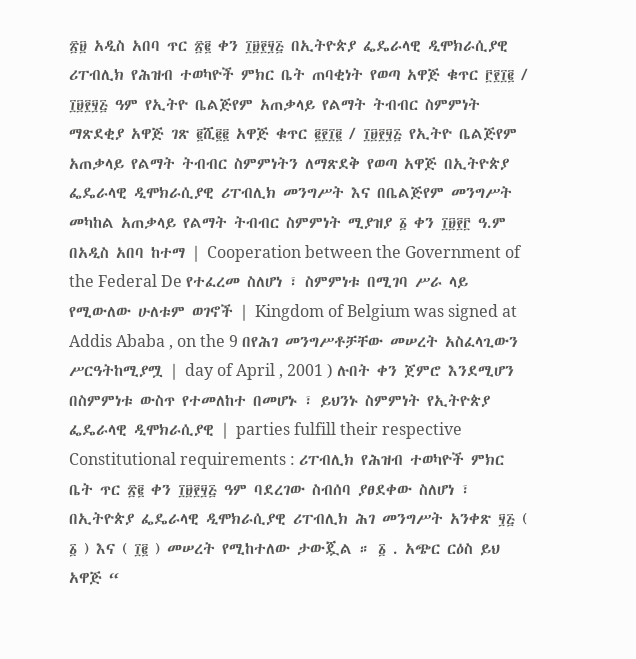፳፱ አዲስ አበባ ጥር ፳፪ ቀን ፲፱፻፶፭ በኢትዮጵያ ፌዴራላዊ ዲሞክራሲያዊ ሪፐብሊክ የሕዝብ ተወካዮች ምክር ቤት ጠባቂነት የወጣ አዋጅ ቁጥር ፫፻፲፪ / ፲፱፻፶፭ ዓም የኢትዮ ቤልጅየም አጠቃላይ የልማት ትብብር ስምምነት ማጽደቂያ አዋጅ ገጽ ፪ሺ፪፪ አዋጅ ቁጥር ፪፻፲፪ / ፲፱፻፶፭ የኢትዮ ቤልጅየም አጠቃላይ የልማት ትብብር ስምምነትን ለማጽደቅ የወጣ አዋጅ በኢትዮጵያ ፌዴራላዊ ዲሞክራሲያዊ ሪፐብሊክ መንግሥት እና በቤልጅየም መንግሥት መካከል አጠቃላይ የልማት ትብብር ስምምነት ሚያዝያ ፩ ቀን ፲፱፻፫ ዓ.ም በአዲስ አበባ ከተማ | Cooperation between the Government of the Federal De የተፈረመ ስለሆነ ፣ ስምምነቱ በሚገባ ሥራ ላይ የሚውለው ሁለቱም ወገኖች | Kingdom of Belgium was signed at Addis Ababa , on the 9 በየሕገ መንግሥቶቻቸው መሠረት አስፈላጊውን ሥርዓትከሚያሟ | day of April , 2001 ) ሉበት ቀን ጀምሮ እንደሚሆን በስምምነቱ ውስጥ የተመለከተ በመሆኑ ፣ ይህንኑ ስምምነት የኢትዮጵያ ፌዴራላዊ ዲሞክራሲያዊ | parties fulfill their respective Constitutional requirements : ሪፐብሊክ የሕዝብ ተወካዮች ምክር ቤት ጥር ፳፪ ቀን ፲፱፻፶፭ ዓም ባደረገው ስብሰባ ያፀደቀው ስለሆነ ፣ በኢትዮጵያ ፌዴራላዊ ዲሞክራሲያዊ ሪፐብሊክ ሕገ መንግሥት አንቀጽ ፶፭ ( ፩ ) እና ( ፲፪ ) መሠረት የሚከተለው ታውጇል ። ፩ . አጭር ርዕስ ይህ አዋጅ “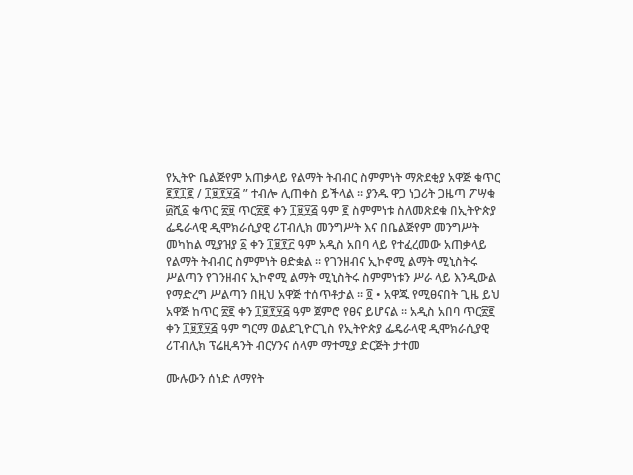የኢትዮ ቤልጅየም አጠቃላይ የልማት ትብብር ስምምነት ማጽደቂያ አዋጅ ቁጥር ፪፻፲፪ / ፲፱፻፶፭ ” ተብሎ ሊጠቀስ ይችላል ። ያንዱ ዋጋ ነጋሪት ጋዜጣ ፖሣቁ ፴ሺ፩ ቁጥር ፳፱ ጥር፳፪ ቀን ፲፱፶፭ ዓም ፪ ስምምነቱ ስለመጽደቁ በኢትዮጵያ ፌዴራላዊ ዲሞክራሲያዊ ሪፐብሊክ መንግሥት እና በቤልጅየም መንግሥት መካከል ሚያዝያ ፩ ቀን ፲፱፻፫ ዓም አዲስ አበባ ላይ የተፈረመው አጠቃላይ የልማት ትብብር ስምምነት ፀድቋል ። የገንዘብና ኢኮኖሚ ልማት ሚኒስትሩ ሥልጣን የገንዘብና ኢኮኖሚ ልማት ሚኒስትሩ ስምምነቱን ሥራ ላይ እንዲውል የማድረግ ሥልጣን በዚህ አዋጅ ተሰጥቶታል ። ፬ • አዋጁ የሚፀናበት ጊዜ ይህ አዋጅ ከጥር ፳፪ ቀን ፲፱፻፶፭ ዓም ጀምሮ የፀና ይሆናል ። አዲስ አበባ ጥር፳፪ ቀን ፲፱፻፶፭ ዓም ግርማ ወልደጊዮርጊስ የኢትዮጵያ ፌዴራላዊ ዲሞክራሲያዊ ሪፐብሊክ ፕሬዚዳንት ብርሃንና ሰላም ማተሚያ ድርጅት ታተመ

ሙሉውን ሰነድ ለማየት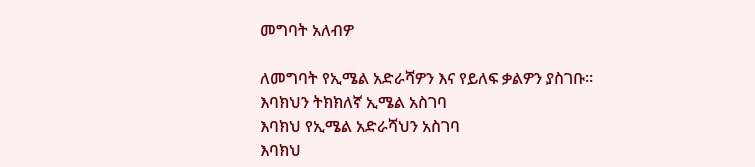መግባት አለብዎ

ለመግባት የኢሜል አድራሻዎን እና የይለፍ ቃልዎን ያስገቡ።
እባክህን ትክክለኛ ኢሜል አስገባ
እባክህ የኢሜል አድራሻህን አስገባ
እባክህ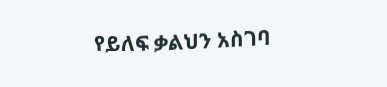የይለፍ ቃልህን አስገባ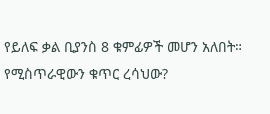የይለፍ ቃል ቢያንስ 8 ቁምፊዎች መሆን አለበት።
የሚስጥራዊውን ቁጥር ረሳህው?